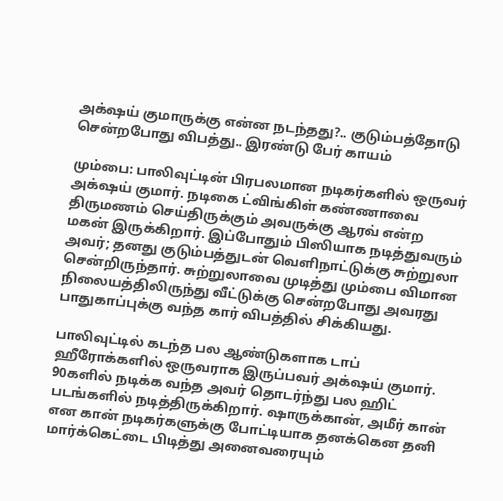அக்‌ஷய் குமாருக்கு என்ன நடந்தது?.. குடும்பத்தோடு சென்றபோது விபத்து.. இரண்டு பேர் காயம்

மும்பை: பாலிவுட்டின் பிரபலமான நடிகர்களில் ஒருவர் அக்‌ஷய் குமார். நடிகை ட்விங்கிள் கண்ணாவை திருமணம் செய்திருக்கும் அவருக்கு ஆரவ் என்ற மகன் இருக்கிறார். இப்போதும் பிஸியாக நடித்துவரும் அவர்; தனது குடும்பத்துடன் வெளிநாட்டுக்கு சுற்றுலா சென்றிருந்தார். சுற்றுலாவை முடித்து மும்பை விமான நிலையத்திலிருந்து வீட்டுக்கு சென்றபோது அவரது பாதுகாப்புக்கு வந்த கார் விபத்தில் சிக்கியது.

பாலிவுட்டில் கடந்த பல ஆண்டுகளாக டாப் ஹீரோக்களில் ஒருவராக இருப்பவர் அக்‌ஷய் குமார். 90களில் நடிக்க வந்த அவர் தொடர்ந்து பல ஹிட் படங்களில் நடித்திருக்கிறார். ஷாருக்கான், அமீர் கான் என கான் நடிகர்களுக்கு போட்டியாக தனக்கென தனி மார்க்கெட்டை பிடித்து அனைவரையும்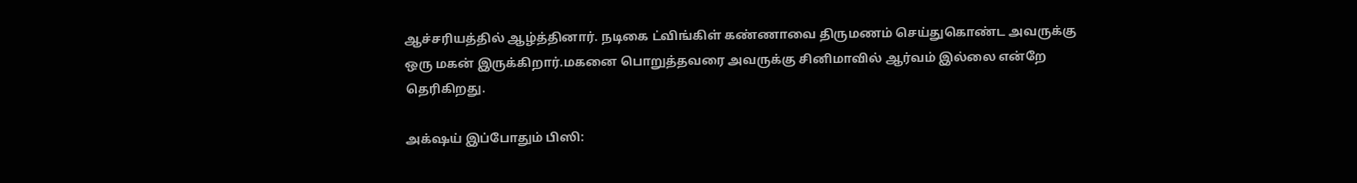ஆச்சரியத்தில் ஆழ்த்தினார். நடிகை ட்விங்கிள் கண்ணாவை திருமணம் செய்துகொண்ட அவருக்கு ஒரு மகன் இருக்கிறார்.மகனை பொறுத்தவரை அவருக்கு சினிமாவில் ஆர்வம் இல்லை என்றே தெரிகிறது.

அக்‌ஷய் இப்போதும் பிஸி: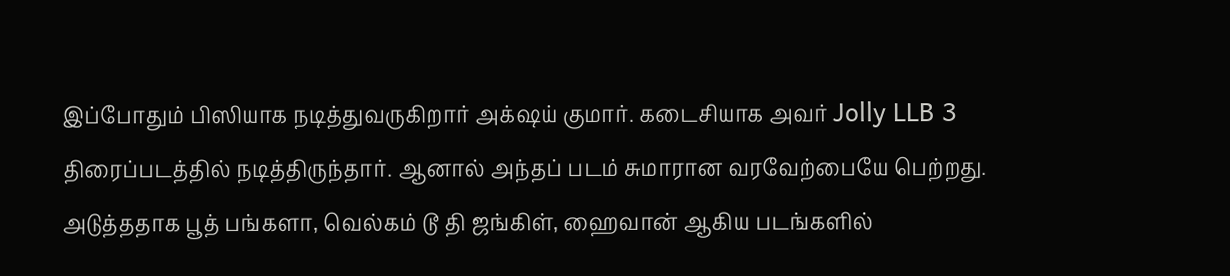இப்போதும் பிஸியாக நடித்துவருகிறார் அக்‌ஷய் குமார். கடைசியாக அவர் Jolly LLB 3 திரைப்படத்தில் நடித்திருந்தார். ஆனால் அந்தப் படம் சுமாரான வரவேற்பையே பெற்றது. அடுத்ததாக பூத் பங்களா, வெல்கம் டூ தி ஜங்கிள், ஹைவான் ஆகிய படங்களில்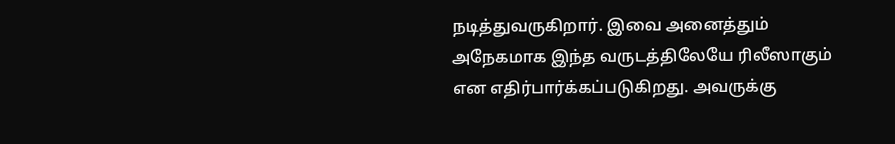நடித்துவருகிறார். இவை அனைத்தும் அநேகமாக இந்த வருடத்திலேயே ரிலீஸாகும் என எதிர்பார்க்கப்படுகிறது. அவருக்கு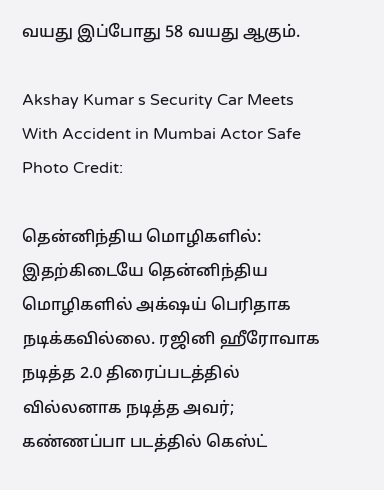வயது இப்போது 58 வயது ஆகும்.

Akshay Kumar s Security Car Meets With Accident in Mumbai Actor Safe
Photo Credit:

தென்னிந்திய மொழிகளில்: இதற்கிடையே தென்னிந்திய மொழிகளில் அக்‌ஷய் பெரிதாக நடிக்கவில்லை. ரஜினி ஹீரோவாக நடித்த 2.0 திரைப்படத்தில் வில்லனாக நடித்த அவர்; கண்ணப்பா படத்தில் கெஸ்ட்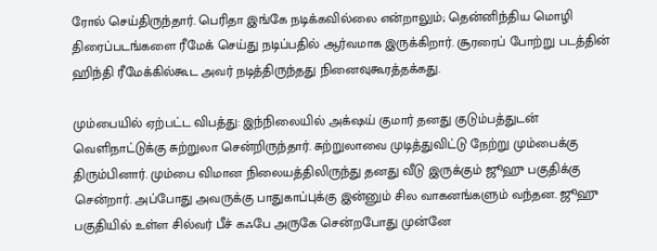ரோல் செய்திருந்தார். பெரிதா இங்கே நடிக்கவில்லை என்றாலும்; தென்னிந்திய மொழி திரைப்படங்களை ரீமேக் செய்து நடிப்பதில் ஆர்வமாக இருக்கிறார். சூரரைப் போற்று படத்தின் ஹிந்தி ரீமேக்கில்கூட அவர் நடித்திருந்தது நினைவுகூரத்தக்கது.

மும்பையில் ஏற்பட்ட விபத்து: இந்நிலையில் அக்‌ஷய் குமார் தனது குடும்பத்துடன் வெளிநாட்டுக்கு சுற்றுலா சென்றிருந்தார். சுற்றுலாவை முடித்துவிட்டு நேற்று மும்பைக்கு திரும்பினார். மும்பை விமான நிலையத்திலிருந்து தனது வீடு இருக்கும் ஜூஹு பகுதிக்கு சென்றார். அப்போது அவருக்கு பாதுகாப்புக்கு இன்னும் சில வாகனங்களும் வந்தன. ஜூஹு பகுதியில் உள்ள சில்வர் பீச் கஃபே அருகே சென்றபோது முன்னே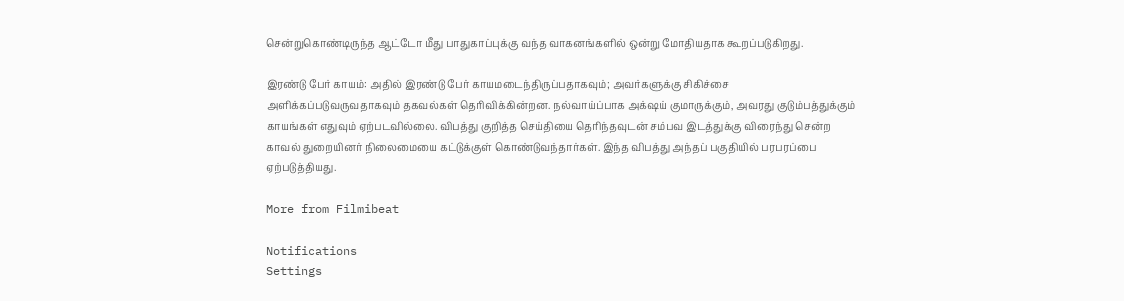சென்றுகொண்டிருந்த ஆட்டோ மீது பாதுகாப்புக்கு வந்த வாகனங்களில் ஒன்று மோதியதாக கூறப்படுகிறது.

இரண்டு பேர் காயம்: அதில் இரண்டு பேர் காயமடைந்திருப்பதாகவும்; அவர்களுக்கு சிகிச்சை அளிக்கப்படுவருவதாகவும் தகவல்கள் தெரிவிக்கின்றன. நல்வாய்ப்பாக அக்‌ஷய் குமாருக்கும், அவரது குடும்பத்துக்கும் காயங்கள் எதுவும் ஏற்படவில்லை. விபத்து குறித்த செய்தியை தெரிந்தவுடன் சம்பவ இடத்துக்கு விரைந்து சென்ற காவல் துறையினர் நிலைமையை கட்டுக்குள் கொண்டுவந்தார்கள். இந்த விபத்து அந்தப் பகுதியில் பரபரப்பை ஏற்படுத்தியது.

More from Filmibeat

Notifications
Settings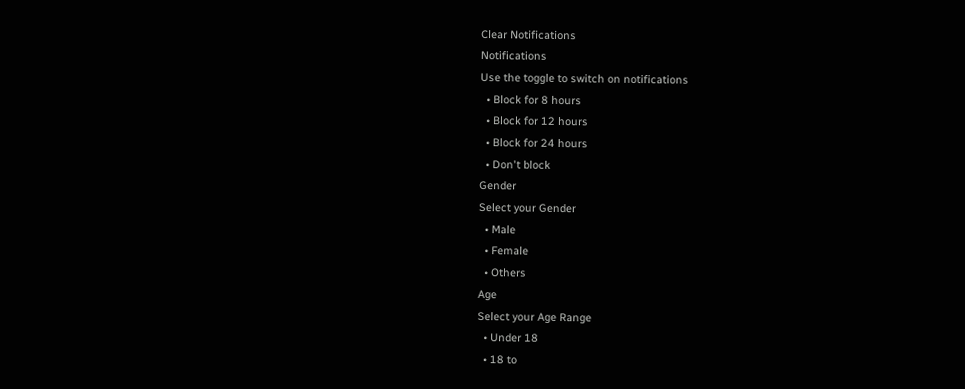Clear Notifications
Notifications
Use the toggle to switch on notifications
  • Block for 8 hours
  • Block for 12 hours
  • Block for 24 hours
  • Don't block
Gender
Select your Gender
  • Male
  • Female
  • Others
Age
Select your Age Range
  • Under 18
  • 18 to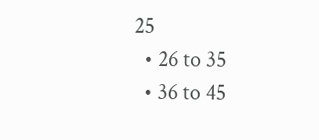25
  • 26 to 35
  • 36 to 45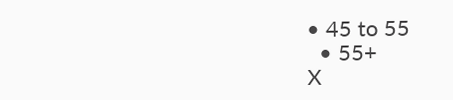• 45 to 55
  • 55+
X